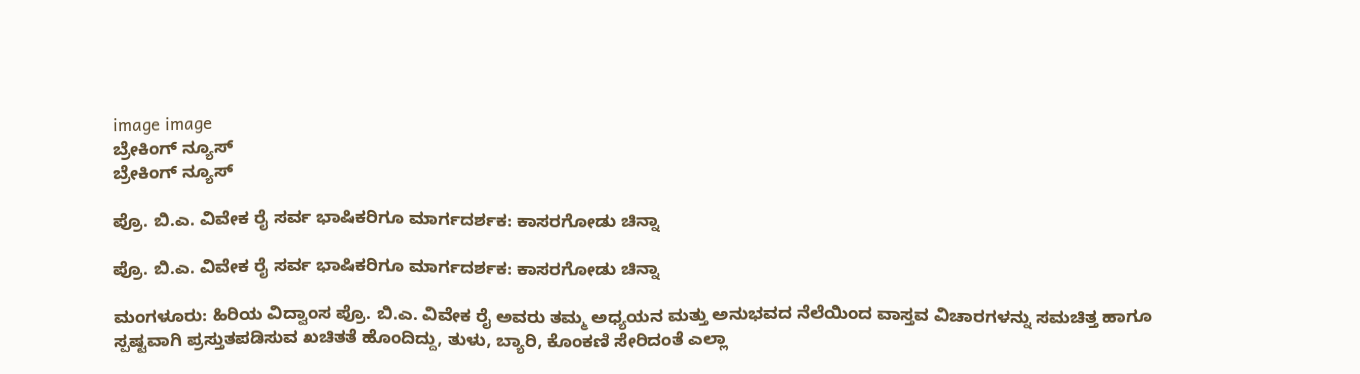image image
ಬ್ರೇಕಿಂಗ್ ನ್ಯೂಸ್
ಬ್ರೇಕಿಂಗ್ ನ್ಯೂಸ್

ಪ್ರೊ. ಬಿ.ಎ. ವಿವೇಕ ರೈ ಸರ್ವ ಭಾಷಿಕರಿಗೂ ಮಾರ್ಗದರ್ಶಕ: ಕಾಸರಗೋಡು ಚಿನ್ನಾ

ಪ್ರೊ. ಬಿ.ಎ. ವಿವೇಕ ರೈ ಸರ್ವ ಭಾಷಿಕರಿಗೂ ಮಾರ್ಗದರ್ಶಕ: ಕಾಸರಗೋಡು ಚಿನ್ನಾ

ಮಂಗಳೂರು: ಹಿರಿಯ ವಿದ್ವಾಂಸ ಪ್ರೊ. ಬಿ.ಎ. ವಿವೇಕ ರೈ ಅವರು ತಮ್ಮ ಅಧ್ಯಯನ ಮತ್ತು ಅನುಭವದ ನೆಲೆಯಿಂದ ವಾಸ್ತವ ವಿಚಾರಗಳನ್ನು ಸಮಚಿತ್ತ ಹಾಗೂ ಸ್ಪಷ್ಟವಾಗಿ ಪ್ರಸ್ತುತಪಡಿಸುವ ಖಚಿತತೆ ಹೊಂದಿದ್ದು, ತುಳು, ಬ್ಯಾರಿ, ಕೊಂಕಣಿ ಸೇರಿದಂತೆ ಎಲ್ಲಾ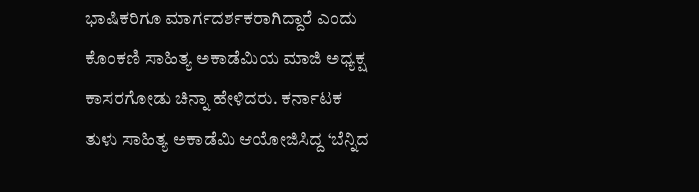ಭಾಷಿಕರಿಗೂ ಮಾರ್ಗದರ್ಶಕರಾಗಿದ್ದಾರೆ ಎಂದು ಕೊಂಕಣಿ ಸಾಹಿತ್ಯ ಅಕಾಡೆಮಿಯ ಮಾಜಿ ಅಧ್ಯಕ್ಷ ಕಾಸರಗೋಡು ಚಿನ್ನಾ ಹೇಳಿದರು. ಕರ್ನಾಟಕ ತುಳು ಸಾಹಿತ್ಯ ಅಕಾಡೆಮಿ ಆಯೋಜಿಸಿದ್ದ ‘ಬೆನ್ನಿದ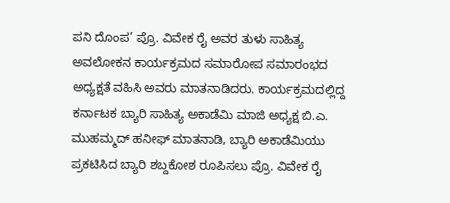ಪನಿ ದೊಂಪ’ ಪ್ರೊ. ವಿವೇಕ ರೈ ಅವರ ತುಳು ಸಾಹಿತ್ಯ ಅವಲೋಕನ ಕಾರ್ಯಕ್ರಮದ ಸಮಾರೋಪ ಸಮಾರಂಭದ ಅಧ್ಯಕ್ಷತೆ ವಹಿಸಿ ಅವರು ಮಾತನಾಡಿದರು. ಕಾರ್ಯಕ್ರಮದಲ್ಲಿದ್ದ ಕರ್ನಾಟಕ ಬ್ಯಾರಿ ಸಾಹಿತ್ಯ ಅಕಾಡೆಮಿ ಮಾಜಿ ಅಧ್ಯಕ್ಷ ಬಿ.ಎ. ಮುಹಮ್ಮದ್ ಹನೀಫ್ ಮಾತನಾಡಿ, ಬ್ಯಾರಿ ಅಕಾಡೆಮಿಯು ಪ್ರಕಟಿಸಿದ ಬ್ಯಾರಿ ಶಬ್ದಕೋಶ ರೂಪಿಸಲು ಪ್ರೊ. ವಿವೇಕ ರೈ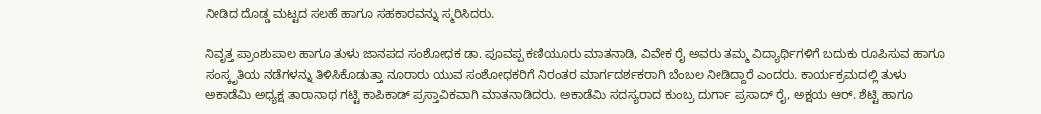ನೀಡಿದ ದೊಡ್ಡ ಮಟ್ಟದ ಸಲಹೆ ಹಾಗೂ ಸಹಕಾರವನ್ನು ಸ್ಮರಿಸಿದರು.

ನಿವೃತ್ತ ಪ್ರಾಂಶುಪಾಲ ಹಾಗೂ ತುಳು ಜಾನಪದ ಸಂಶೋಧಕ ಡಾ. ಪೂವಪ್ಪ ಕಣಿಯೂರು ಮಾತನಾಡಿ, ವಿವೇಕ ರೈ ಅವರು ತಮ್ಮ ವಿದ್ಯಾರ್ಥಿಗಳಿಗೆ ಬದುಕು ರೂಪಿಸುವ ಹಾಗೂ ಸಂಸ್ಕೃತಿಯ ನಡೆಗಳನ್ನು ತಿಳಿಸಿಕೊಡುತ್ತಾ ನೂರಾರು ಯುವ ಸಂಶೋಧಕರಿಗೆ ನಿರಂತರ ಮಾರ್ಗದರ್ಶಕರಾಗಿ ಬೆಂಬಲ ನೀಡಿದ್ದಾರೆ ಎಂದರು. ಕಾರ್ಯಕ್ರಮದಲ್ಲಿ ತುಳು ಅಕಾಡೆಮಿ ಅಧ್ಯಕ್ಷ ತಾರಾನಾಥ ಗಟ್ಟಿ ಕಾಪಿಕಾಡ್ ಪ್ರಸ್ತಾವಿಕವಾಗಿ ಮಾತನಾಡಿದರು. ಅಕಾಡೆಮಿ ಸದಸ್ಯರಾದ ಕುಂಬ್ರ ದುರ್ಗಾ ಪ್ರಸಾದ್ ರೈ, ಅಕ್ಷಯ ಆರ್. ಶೆಟ್ಟಿ ಹಾಗೂ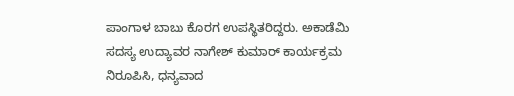ಪಾಂಗಾಳ ಬಾಬು ಕೊರಗ ಉಪಸ್ಥಿತರಿದ್ದರು. ಅಕಾಡೆಮಿ ಸದಸ್ಯ ಉದ್ಯಾವರ ನಾಗೇಶ್ ಕುಮಾರ್ ಕಾರ್ಯಕ್ರಮ ನಿರೂಪಿಸಿ, ಧನ್ಯವಾದ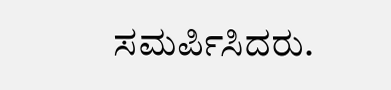ಸಮರ್ಪಿಸಿದರು.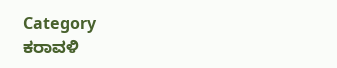Category
ಕರಾವಳಿ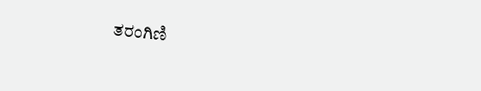ತರಂಗಿಣಿ